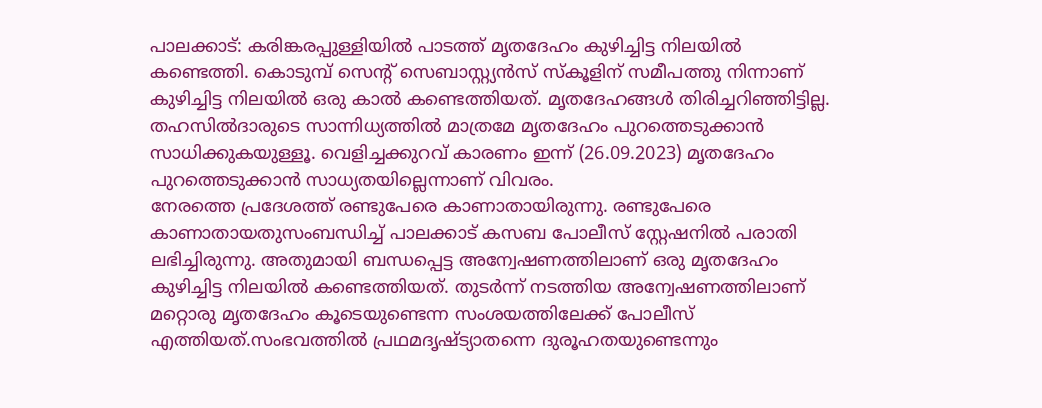പാലക്കാട്: കരിങ്കരപ്പുള്ളിയിൽ പാടത്ത് മൃതദേഹം കുഴിച്ചിട്ട നിലയിൽ കണ്ടെത്തി. കൊടുമ്പ് സെന്റ് സെബാസ്റ്റ്യൻസ് സ്കൂളിന് സമീപത്തു നിന്നാണ് കുഴിച്ചിട്ട നിലയിൽ ഒരു കാൽ കണ്ടെത്തിയത്. മൃതദേഹങ്ങൾ തിരിച്ചറിഞ്ഞിട്ടില്ല. തഹസിൽദാരുടെ സാന്നിധ്യത്തിൽ മാത്രമേ മൃതദേഹം പുറത്തെടുക്കാൻ സാധിക്കുകയുള്ളൂ. വെളിച്ചക്കുറവ് കാരണം ഇന്ന് (26.09.2023) മൃതദേഹം പുറത്തെടുക്കാൻ സാധ്യതയില്ലെന്നാണ് വിവരം.
നേരത്തെ പ്രദേശത്ത് രണ്ടുപേരെ കാണാതായിരുന്നു. രണ്ടുപേരെ കാണാതായതുസംബന്ധിച്ച് പാലക്കാട് കസബ പോലീസ് സ്റ്റേഷനിൽ പരാതി ലഭിച്ചിരുന്നു. അതുമായി ബന്ധപ്പെട്ട അന്വേഷണത്തിലാണ് ഒരു മൃതദേഹം കുഴിച്ചിട്ട നിലയിൽ കണ്ടെത്തിയത്. തുടർന്ന് നടത്തിയ അന്വേഷണത്തിലാണ് മറ്റൊരു മൃതദേഹം കൂടെയുണ്ടെന്ന സംശയത്തിലേക്ക് പോലീസ് എത്തിയത്.സംഭവത്തിൽ പ്രഥമദൃഷ്ട്യാതന്നെ ദുരൂഹതയുണ്ടെന്നും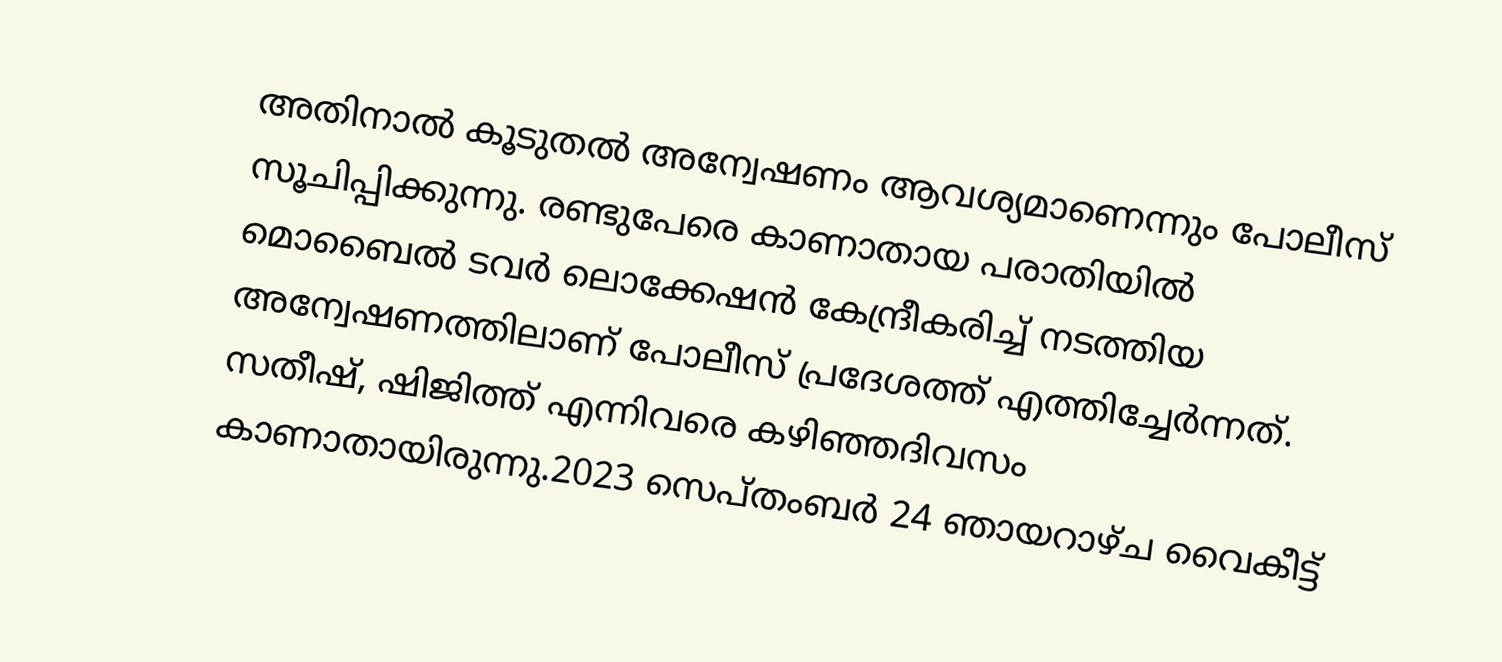അതിനാൽ കൂടുതൽ അന്വേഷണം ആവശ്യമാണെന്നും പോലീസ് സൂചിപ്പിക്കുന്നു. രണ്ടുപേരെ കാണാതായ പരാതിയിൽ മൊബൈൽ ടവർ ലൊക്കേഷൻ കേന്ദ്രീകരിച്ച് നടത്തിയ അന്വേഷണത്തിലാണ് പോലീസ് പ്രദേശത്ത് എത്തിച്ചേർന്നത്.
സതീഷ്, ഷിജിത്ത് എന്നിവരെ കഴിഞ്ഞദിവസം കാണാതായിരുന്നു.2023 സെപ്തംബർ 24 ഞായറാഴ്ച വൈകീട്ട്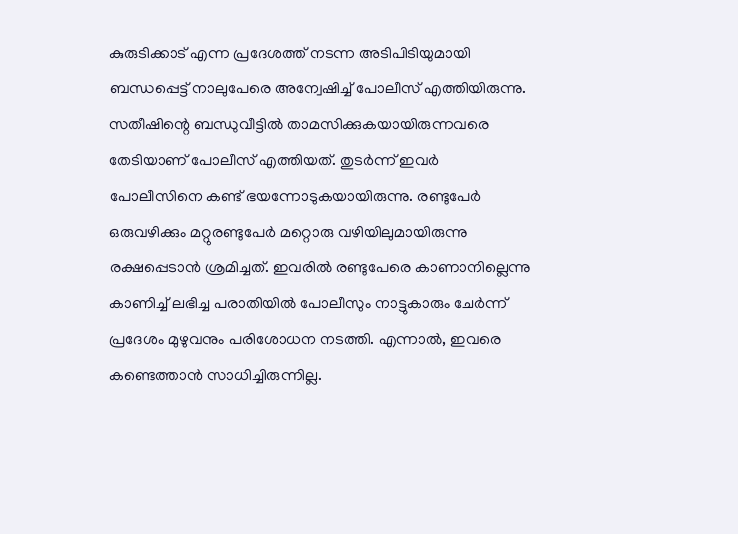കുരുടിക്കാട് എന്ന പ്രദേശത്ത് നടന്ന അടിപിടിയുമായി ബന്ധപ്പെട്ട് നാലുപേരെ അന്വേഷിച്ച് പോലീസ് എത്തിയിരുന്നു. സതീഷിന്റെ ബന്ധുവീട്ടിൽ താമസിക്കുകയായിരുന്നവരെ തേടിയാണ് പോലീസ് എത്തിയത്. തുടർന്ന് ഇവർ പോലീസിനെ കണ്ട് ഭയന്നോടുകയായിരുന്നു. രണ്ടുപേർ ഒരുവഴിക്കും മറ്റുരണ്ടുപേർ മറ്റൊരു വഴിയിലുമായിരുന്നു രക്ഷപ്പെടാൻ ശ്രമിച്ചത്. ഇവരിൽ രണ്ടുപേരെ കാണാനില്ലെന്നു കാണിച്ച് ലഭിച്ച പരാതിയിൽ പോലീസും നാട്ടുകാരും ചേർന്ന് പ്രദേശം മുഴുവനും പരിശോധന നടത്തി. എന്നാൽ, ഇവരെ കണ്ടെത്താൻ സാധിച്ചിരുന്നില്ല.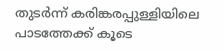തുടർന്ന് കരിങ്കരപ്പുള്ളിയിലെ പാടത്തേക്ക് കൂടെ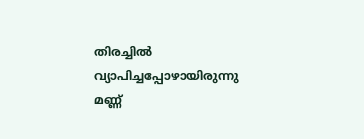തിരച്ചിൽ വ്യാപിച്ചപ്പോഴായിരുന്നു മണ്ണ്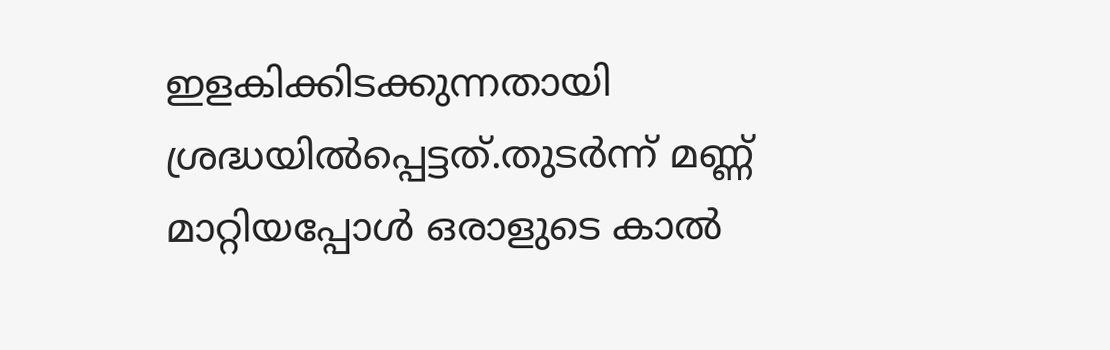ഇളകിക്കിടക്കുന്നതായി ശ്രദ്ധയിൽപ്പെട്ടത്.തുടർന്ന് മണ്ണ് മാറ്റിയപ്പോൾ ഒരാളുടെ കാൽ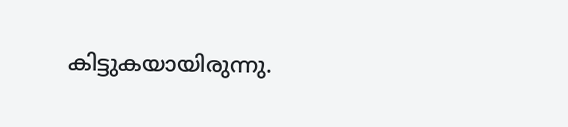കിട്ടുകയായിരുന്നു.